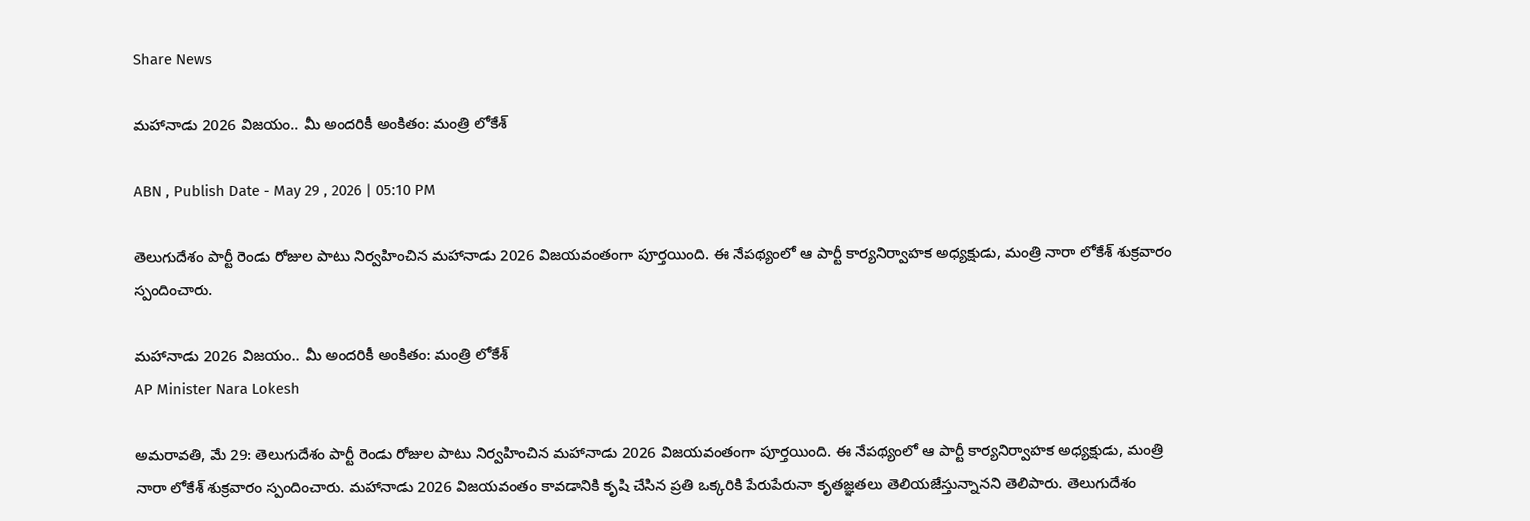Share News

మహానాడు 2026 విజయం.. మీ అందరికీ అంకితం: మంత్రి లోకేశ్

ABN , Publish Date - May 29 , 2026 | 05:10 PM

తెలుగుదేశం పార్టీ రెండు రోజుల పాటు నిర్వహించిన మహానాడు 2026 విజయవంతంగా పూర్తయింది. ఈ నేపథ్యంలో ఆ పార్టీ కార్యనిర్వాహక అధ్యక్షుడు, మంత్రి నారా లోకేశ్ శుక్రవారం స్పందించారు.

మహానాడు 2026 విజయం.. మీ అందరికీ అంకితం: మంత్రి లోకేశ్
AP Minister Nara Lokesh

అమరావతి, మే 29: తెలుగుదేశం పార్టీ రెండు రోజుల పాటు నిర్వహించిన మహానాడు 2026 విజయవంతంగా పూర్తయింది. ఈ నేపథ్యంలో ఆ పార్టీ కార్యనిర్వాహక అధ్యక్షుడు, మంత్రి నారా లోకేశ్ శుక్రవారం స్పందించారు. మ‌హానాడు 2026 విజ‌య‌వంతం కావ‌డానికి కృషి చేసిన ప్రతి ఒక్కరికి పేరుపేరునా కృత‌జ్ఞతలు తెలియ‌జేస్తున్నానని తెలిపారు. తెలుగుదేశం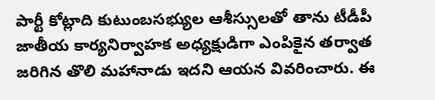పార్టీ కోట్లాది కుటుంబ‌స‌భ్యుల ఆశీస్సుల‌తో తాను టీడీపీ జాతీయ కార్యనిర్వాహక అధ్యక్షుడిగా ఎంపికైన తర్వాత జరిగిన తొలి మహానాడు ఇదని ఆయన వివరించారు. ఈ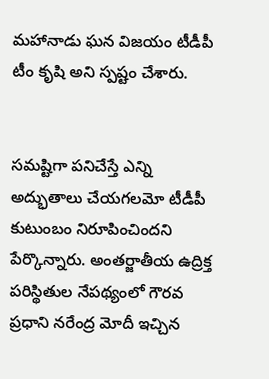మహానాడు ఘన విజయం టీడీపీ టీం కృషి అని స్పష్టం చేశారు.


స‌మ‌ష్టిగా ప‌నిచేస్తే ఎన్ని అద్భుతాలు చేయ‌గ‌ల‌మో టీడీపీ కుటుంబం నిరూపించిందని పేర్కొన్నారు. అంత‌ర్జాతీయ ఉద్రిక్త ప‌రిస్థితుల నేప‌థ్యంలో గౌర‌వ ప్రధాని న‌రేంద్ర మోదీ ఇచ్చిన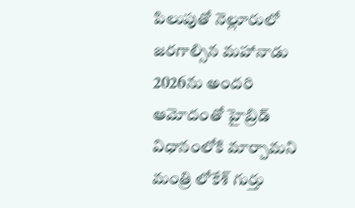పిలుపుతో నెల్లూరులో జ‌ర‌గాల్సిన మ‌హానాడు 2026ను అంద‌రి ఆమోదంతో హైబ్రిడ్ విధానంలోకి మార్చామని మంత్రి లోకేశ్ గుర్తు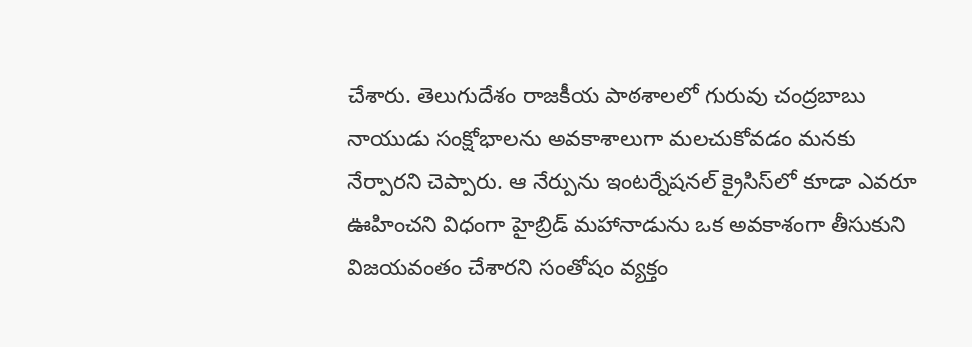చేశారు. తెలుగుదేశం రాజ‌కీయ పాఠ‌శాల‌లో గురువు చంద్రబాబు నాయుడు సంక్షోభాల‌ను అవ‌కాశాలుగా మ‌లచుకోవ‌డం మ‌న‌కు నేర్పారని చెప్పారు. ఆ నేర్పును ఇంట‌ర్నేష‌న‌ల్ క్రైసిస్‌లో కూడా ఎవరూ ఊహించని విధంగా హైబ్రిడ్ మహానాడును ఒక అవ‌కాశంగా తీసుకుని విజ‌య‌వంతం చేశారని సంతోషం వ్యక్తం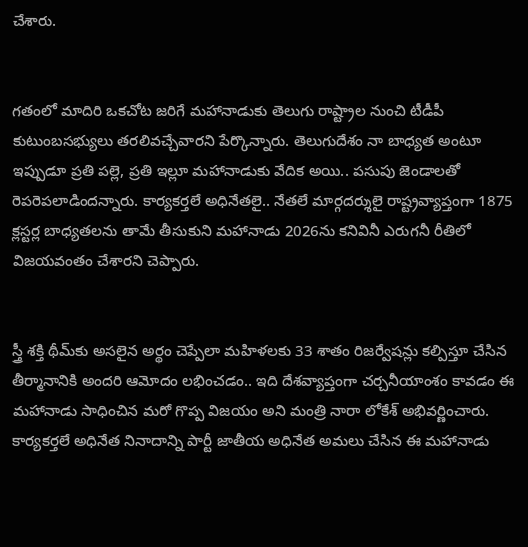చేశారు.


గ‌తంలో మాదిరి ఒక‌చోట జ‌రిగే మ‌హానాడుకు తెలుగు రాష్ట్రాల నుంచి టీడీపీ కుటుంబ‌స‌భ్యులు త‌ర‌లివ‌చ్చేవారని పేర్కొన్నారు. తెలుగుదేశం నా బాధ్యత అంటూ ఇప్పుడూ ప్రతి పల్లె, ప్రతి ఇల్లూ మహానాడుకు వేదిక అయి.. ప‌సుపు జెండాల‌తో రెప‌రెప‌లాడిందన్నారు. కార్యకర్తలే అధినేతలై.. నేతలే మార్గదర్శులై రాష్ట్రవ్యాప్తంగా 1875 క్లస్టర్ల బాధ్యతలను తామే తీసుకుని మహానాడు 2026ను కనివినీ ఎరుగనీ రీతిలో విజయవంతం చేశారని చెప్పారు.


స్త్రీ శ‌క్తి థీమ్‌కు అస‌లైన అర్థం చెప్పేలా మ‌హిళ‌ల‌కు 33 శాతం రిజ‌ర్వేష‌న్లు క‌ల్పిస్తూ చేసిన తీర్మానానికి అంద‌రి ఆమోదం ల‌భించ‌డం.. ఇది దేశ‌వ్యాప్తంగా చర్చనీయాంశం కావడం ఈ మ‌హానాడు సాధించిన మ‌రో గొప్ప విజ‌యం అని మంత్రి నారా లోకేశ్ అభివర్ణించారు. కార్యకర్తలే అధినేత నినాదాన్ని పార్టీ జాతీయ అధినేత అమలు చేసిన ఈ మహానాడు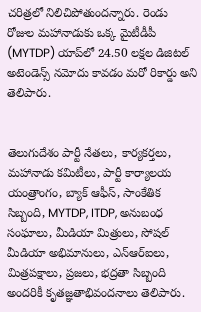చరిత్రలో నిలిచిపోతుందన్నారు. రెండు రోజుల మ‌హానాడుకు ఒక్క మైటీడీపీ (MYTDP) యాప్‌లో 24.50 లక్షల డిజిటల్ అటెండెన్స్ న‌మోదు కావ‌డం మ‌రో రికార్డు అని తెలిపారు.


తెలుగుదేశం పార్టీ నేత‌లు, కార్యకర్తలు, మ‌హానాడు క‌మిటీలు, పార్టీ కార్యాల‌య యంత్రాంగం, బ్యాక్ ఆఫీస్, సాంకేతిక సిబ్బంది, MYTDP, ITDP, అనుబంధ సంఘాలు, మీడియా మిత్రులు, సోష‌ల్ మీడియా అభిమానులు, ఎన్ఆర్ఐలు, మిత్రపక్షాలు, ప్రజలు, భద్రతా సిబ్బంది అందరికీ కృతజ్ఞతాభివందనాలు తెలిపారు.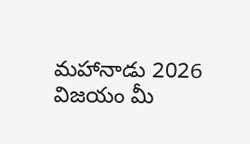మ‌హానాడు 2026 విజ‌యం మీ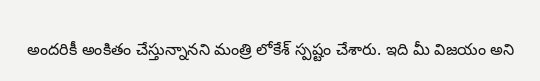అంద‌రికీ అంకితం చేస్తున్నానని మంత్రి లోకేశ్ స్పష్టం చేశారు. ఇది మీ విజ‌యం అని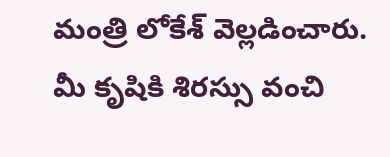మంత్రి లోకేశ్ వెల్లడించారు. మీ కృషికి శిర‌స్సు వంచి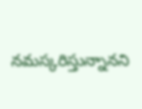నమస్కరిస్తున్నానని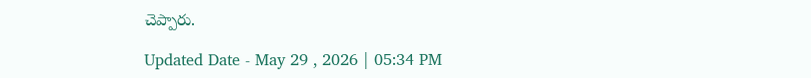చెప్పారు.

Updated Date - May 29 , 2026 | 05:34 PM